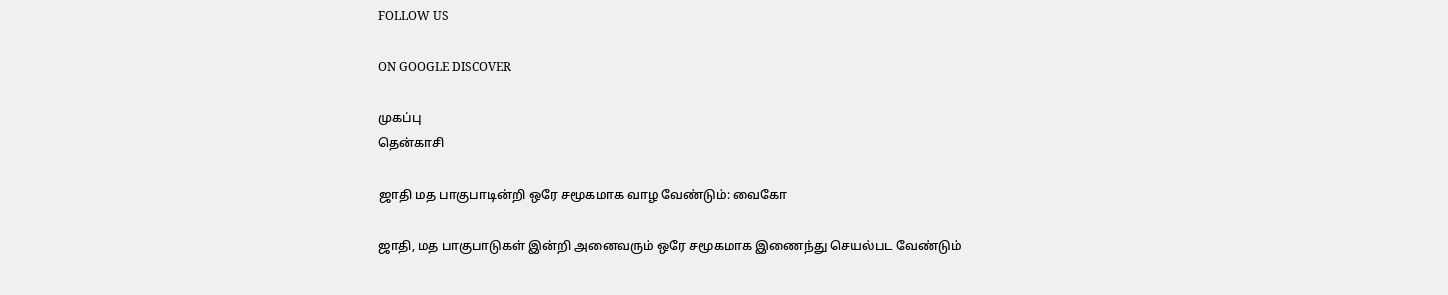FOLLOW US

ON GOOGLE DISCOVER

முகப்பு
தென்காசி

ஜாதி மத பாகுபாடின்றி ஒரே சமூகமாக வாழ வேண்டும்: வைகோ

ஜாதி, மத பாகுபாடுகள் இன்றி அனைவரும் ஒரே சமூகமாக இணைந்து செயல்பட வேண்டும்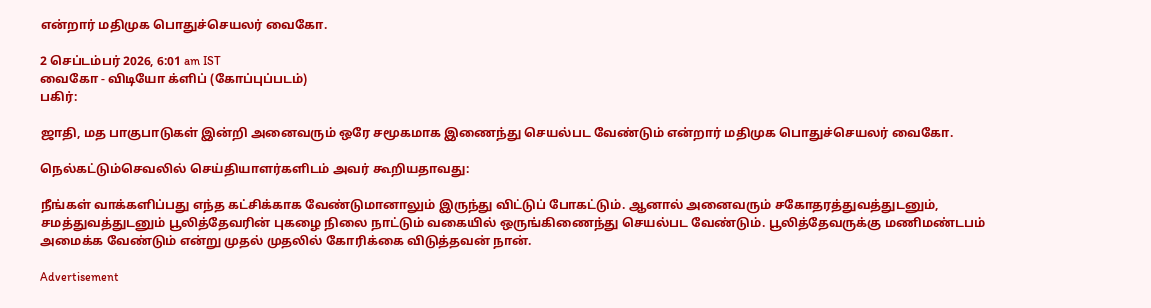என்றார் மதிமுக பொதுச்செயலர் வைகோ.

2 செப்டம்பர் 2026, 6:01 am IST
வைகோ - விடியோ க்ளிப் (கோப்புப்படம்)
பகிர்:

ஜாதி, மத பாகுபாடுகள் இன்றி அனைவரும் ஒரே சமூகமாக இணைந்து செயல்பட வேண்டும் என்றார் மதிமுக பொதுச்செயலர் வைகோ.

நெல்கட்டும்செவலில் செய்தியாளர்களிடம் அவர் கூறியதாவது:

நீங்கள் வாக்களிப்பது எந்த கட்சிக்காக வேண்டுமானாலும் இருந்து விட்டுப் போகட்டும். ஆனால் அனைவரும் சகோதரத்துவத்துடனும், சமத்துவத்துடனும் பூலித்தேவரின் புகழை நிலை நாட்டும் வகையில் ஒருங்கிணைந்து செயல்பட வேண்டும். பூலித்தேவருக்கு மணிமண்டபம் அமைக்க வேண்டும் என்று முதல் முதலில் கோரிக்கை விடுத்தவன் நான்.

Advertisement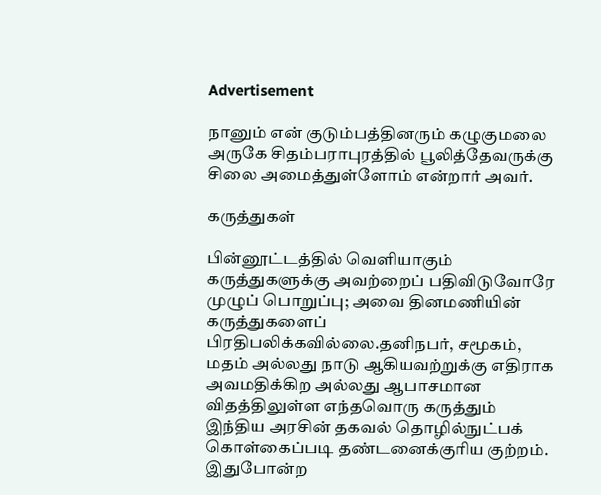Advertisement

நானும் என் குடும்பத்தினரும் கழுகுமலை அருகே சிதம்பராபுரத்தில் பூலித்தேவருக்கு சிலை அமைத்துள்ளோம் என்றார் அவர்.

கருத்துகள்

பின்னூட்டத்தில் வெளியாகும் கருத்துகளுக்கு அவற்றைப் பதிவிடுவோரே முழுப் பொறுப்பு; அவை தினமணியின் கருத்துகளைப் பிரதிபலிக்கவில்லை.தனிநபர், சமூகம், மதம் அல்லது நாடு ஆகியவற்றுக்கு எதிராக அவமதிக்கிற அல்லது ஆபாசமான விதத்திலுள்ள எந்தவொரு கருத்தும் இந்திய அரசின் தகவல் தொழில்நுட்பக் கொள்கைப்படி தண்டனைக்குரிய குற்றம். இதுபோன்ற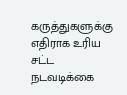கருத்துகளுக்கு எதிராக உரிய சட்ட நடவடிக்கை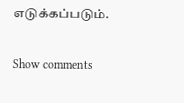எடுக்கப்படும்.

Show comments